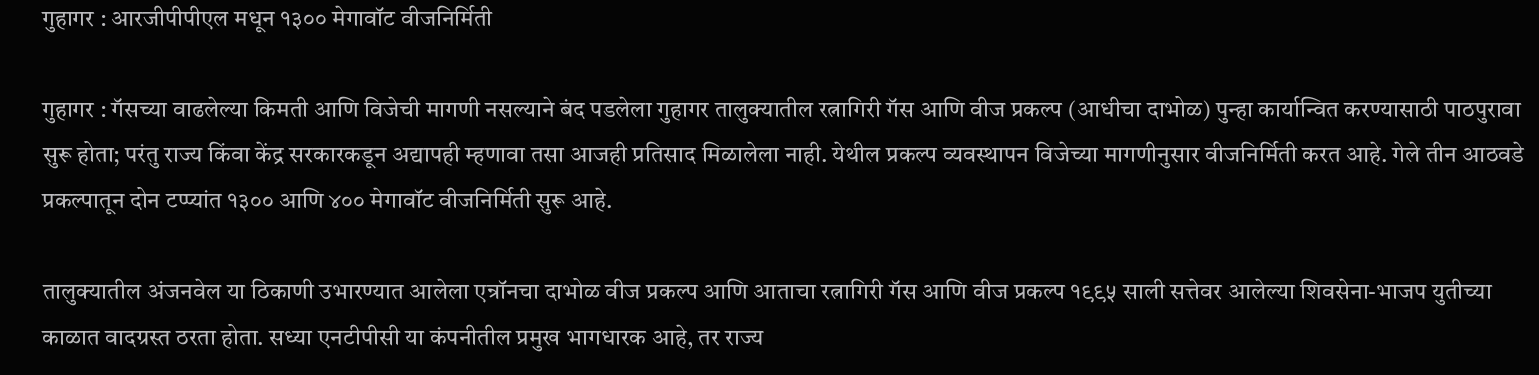गुहागर : आरजीपीपीएल मधून १३०० मेगावॉट वीजनिर्मिती

गुहागर : गॅसच्या वाढलेल्या किमती आणि विजेची मागणी नसल्याने बंद पडलेला गुहागर तालुक्यातील रत्नागिरी गॅस आणि वीज प्रकल्प (आधीचा दाभोळ) पुन्हा कार्यान्वित करण्यासाठी पाठपुरावा सुरू होता; परंतु राज्य किंवा केंद्र सरकारकडून अद्यापही म्हणावा तसा आजही प्रतिसाद मिळालेला नाही. येथील प्रकल्प व्यवस्थापन विजेच्या मागणीनुसार वीजनिर्मिती करत आहे. गेले तीन आठवडे प्रकल्पातून दोन टप्प्यांत १३०० आणि ४०० मेगावॉट वीजनिर्मिती सुरू आहे.

तालुक्यातील अंजनवेल या ठिकाणी उभारण्यात आलेला एन्रॉनचा दाभोळ वीज प्रकल्प आणि आताचा रत्नागिरी गॅस आणि वीज प्रकल्प १९९५ साली सत्तेवर आलेल्या शिवसेना-भाजप युतीच्या काळात वादग्रस्त ठरता होता. सध्या एनटीपीसी या कंपनीतील प्रमुख भागधारक आहे, तर राज्य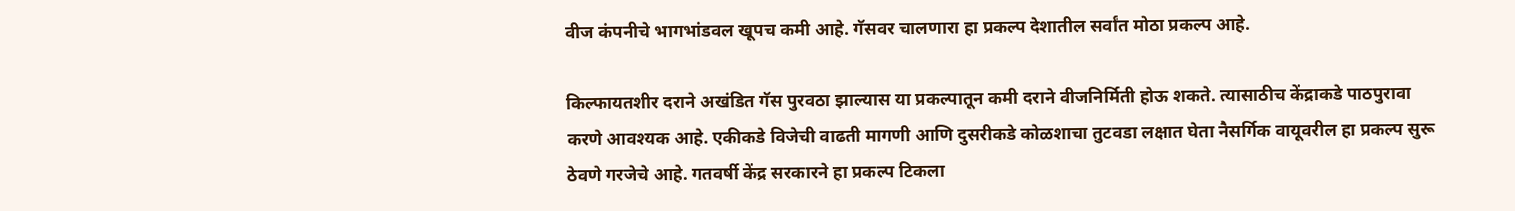वीज कंपनीचे भागभांडवल खूपच कमी आहे. गॅसवर चालणारा हा प्रकल्प देशातील सर्वांत मोठा प्रकल्प आहे.

किल्फायतशीर दराने अखंडित गॅस पुरवठा झाल्यास या प्रकल्पातून कमी दराने वीजनिर्मिती होऊ शकते. त्यासाठीच केंद्राकडे पाठपुरावा करणे आवश्यक आहे. एकीकडे विजेची वाढती मागणी आणि दुसरीकडे कोळशाचा तुटवडा लक्षात घेता नैसर्गिक वायूवरील हा प्रकल्प सुरू ठेवणे गरजेचे आहे. गतवर्षी केंद्र सरकारने हा प्रकल्प टिकला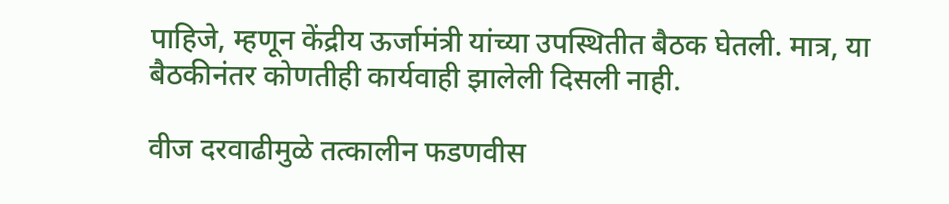पाहिजे, म्हणून केंद्रीय ऊर्जामंत्री यांच्या उपस्थितीत बैठक घेतली. मात्र, या बैठकीनंतर कोणतीही कार्यवाही झालेली दिसली नाही.

वीज दरवाढीमुळे तत्कालीन फडणवीस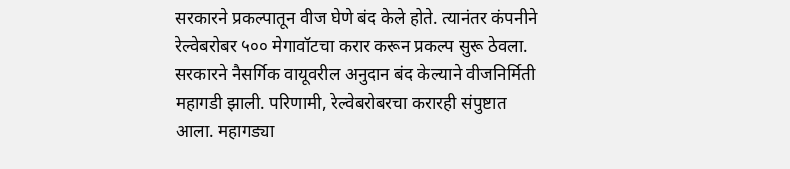सरकारने प्रकल्पातून वीज घेणे बंद केले होते. त्यानंतर कंपनीने रेल्वेबरोबर ५०० मेगावॉटचा करार करून प्रकल्प सुरू ठेवला. सरकारने नैसर्गिक वायूवरील अनुदान बंद केल्याने वीजनिर्मिती महागडी झाली. परिणामी, रेल्वेबरोबरचा करारही संपुष्टात आला. महागड्या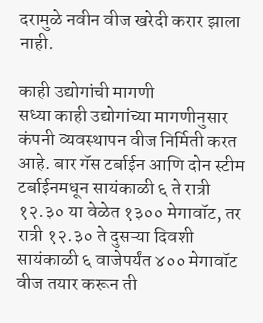दरामुळे नवीन वीज खरेदी करार झाला नाही.

काही उद्योगांची मागणी
सध्या काही उद्योगांच्या मागणीनुसार कंपनी व्यवस्थापन वीज निर्मिती करत आहे. बार गॅस टर्बाईन आणि दोन स्टीम टर्बाईनमधून सायंकाळी ६ ते रात्री १२.३० या वेळेत १३०० मेगावॉट, तर रात्री १२.३० ते दुसऱ्या दिवशी सायंकाळी ६ वाजेपर्यंत ४०० मेगावॉट वीज तयार करून ती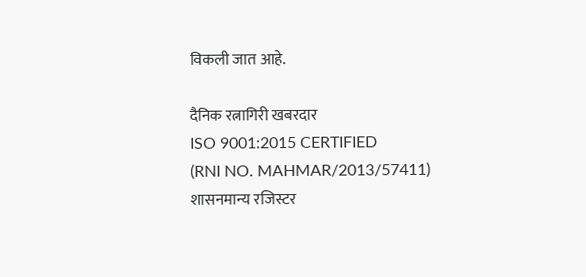विकली जात आहे.

दैनिक रत्नागिरी खबरदार
ISO 9001:2015 CERTIFIED
(RNI NO. MAHMAR/2013/57411)
शासनमान्य रजिस्टर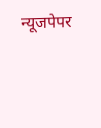न्यूजपेपर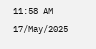11:58 AM 17/May/2025